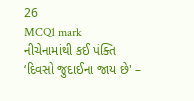26
MCQ1 mark
નીચેનામાંથી કઈ પંક્તિ ‘દિવસો જુદાઈના જાય છે' –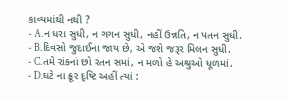કાવ્યમાંથી નથી ?
- A.ન ધરા સુધી, ન ગગન સુધી, નહીં ઉન્નતિ, ન પતન સુધી.
- B.દિવસો જુદાઈના જાય છે, એ જશે જરૂર મિલન સુધી.
- C.તમે રાંકનાં છો રતન સમાં, ન મળો હે અશ્રુઓ ધૂળમાં.
- D.ઘટે ના ક્રૂર દૃષ્ટિ અહીં ત્યાં :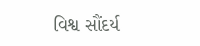વિશ્વ સૌંદર્ય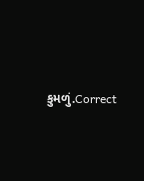કુમળું.Correct